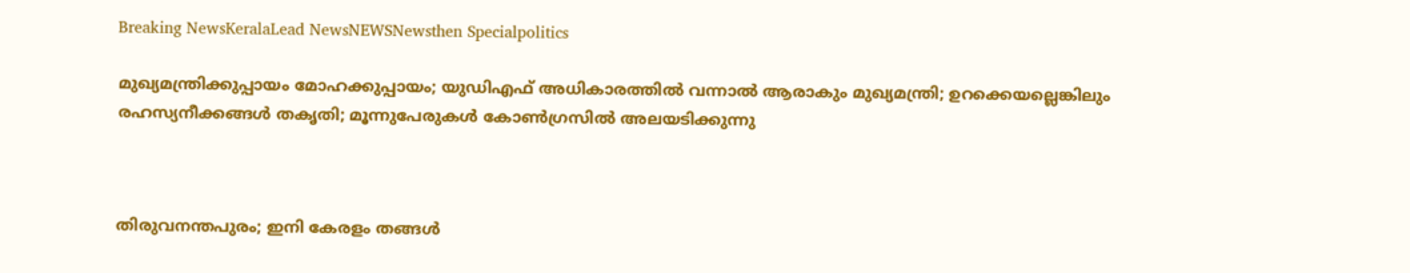Breaking NewsKeralaLead NewsNEWSNewsthen Specialpolitics

മുഖ്യമന്ത്രിക്കുപ്പായം മോഹക്കുപ്പായം; യുഡിഎഫ് അധികാരത്തില്‍ വന്നാല്‍ ആരാകും മുഖ്യമന്ത്രി; ഉറക്കെയല്ലെങ്കിലും രഹസ്യനീക്കങ്ങള്‍ തകൃതി; മൂന്നുപേരുകള്‍ കോണ്‍ഗ്രസില്‍ അലയടിക്കുന്നു



തിരുവനന്തപുരം; ഇനി കേരളം തങ്ങള്‍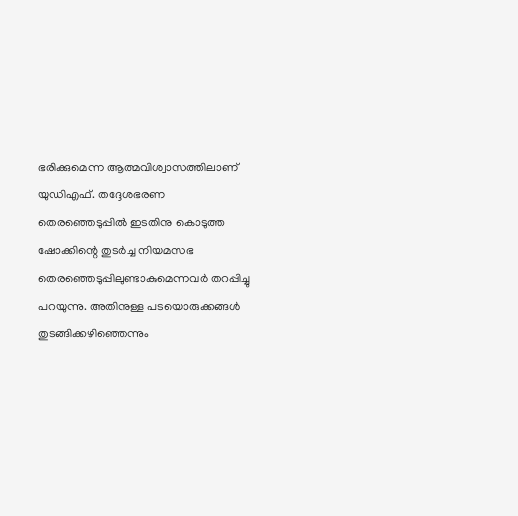ഭരിക്കുമെന്ന ആത്മവിശ്വാസത്തിലാണ് യുഡിഎഫ്. തദ്ദേശഭരണ തെരഞ്ഞെടുപ്പില്‍ ഇടതിനു കൊടുത്ത ഷോക്കിന്റെ തുടര്‍ച്ച നിയമസഭ തെരഞ്ഞെടുപ്പിലുണ്ടാകുമെന്നവര്‍ തറപ്പിച്ചു പറയുന്നു. അതിനുള്ള പടയൊരുക്കങ്ങള്‍ തുടങ്ങിക്കഴിഞ്ഞെന്നും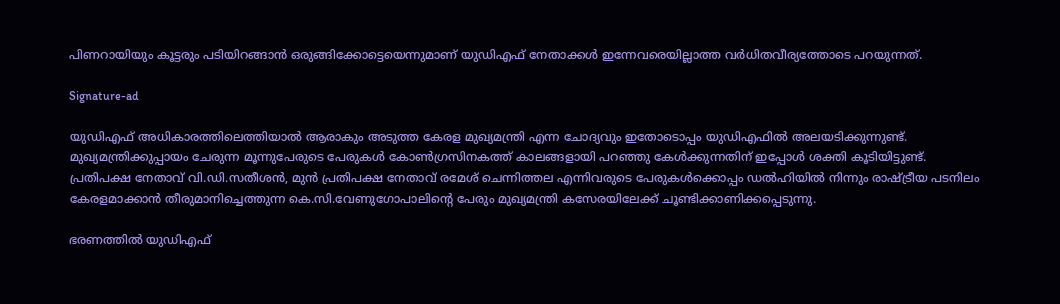പിണറായിയും കൂട്ടരും പടിയിറങ്ങാന്‍ ഒരുങ്ങിക്കോട്ടെയെന്നുമാണ് യുഡിഎഫ് നേതാക്കള്‍ ഇന്നേവരെയില്ലാത്ത വര്‍ധിതവീര്യത്തോടെ പറയുന്നത്.

Signature-ad

യുഡിഎഫ് അധികാരത്തിലെത്തിയാല്‍ ആരാകും അടുത്ത കേരള മുഖ്യമന്ത്രി എന്ന ചോദ്യവും ഇതോടൊപ്പം യുഡിഎഫില്‍ അലയടിക്കുന്നുണ്ട്. മുഖ്യമന്ത്രിക്കുപ്പായം ചേരുന്ന മൂന്നുപേരുടെ പേരുകള്‍ കോണ്‍ഗ്രസിനകത്ത് കാലങ്ങളായി പറഞ്ഞു കേള്‍ക്കുന്നതിന് ഇപ്പോള്‍ ശക്തി കൂടിയിട്ടുണ്ട്.
പ്രതിപക്ഷ നേതാവ് വി.ഡി.സതീശന്‍, മുന്‍ പ്രതിപക്ഷ നേതാവ് രമേശ് ചെന്നിത്തല എന്നിവരുടെ പേരുകള്‍ക്കൊപ്പം ഡല്‍ഹിയില്‍ നിന്നും രാഷ്ട്രീയ പടനിലം കേരളമാക്കാന്‍ തീരുമാനിച്ചെത്തുന്ന കെ.സി.വേണുഗോപാലിന്റെ പേരും മുഖ്യമന്ത്രി കസേരയിലേക്ക് ചൂണ്ടിക്കാണിക്കപ്പെടുന്നു.

ഭരണത്തില്‍ യുഡിഎഫ്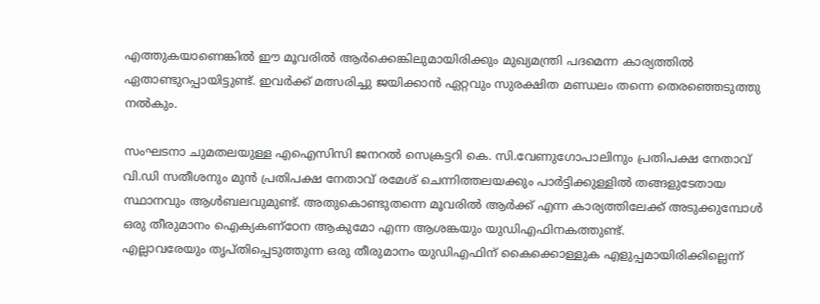എത്തുകയാണെങ്കില്‍ ഈ മൂവരില്‍ ആര്‍ക്കെങ്കിലുമായിരിക്കും മുഖ്യമന്ത്രി പദമെന്ന കാര്യത്തില്‍ ഏതാണ്ടുറപ്പായിട്ടുണ്ട്. ഇവര്‍ക്ക് മത്സരിച്ചു ജയിക്കാന്‍ ഏറ്റവും സുരക്ഷിത മണ്ഡലം തന്നെ തെരഞ്ഞെടുത്തു നല്‍കും.

സംഘടനാ ചുമതലയുള്ള എഐസിസി ജനറല്‍ സെക്രട്ടറി കെ. സി.വേണുഗോപാലിനും പ്രതിപക്ഷ നേതാവ് വി.ഡി സതീശനും മുന്‍ പ്രതിപക്ഷ നേതാവ് രമേശ് ചെന്നിത്തലയക്കും പാര്‍ട്ടിക്കുള്ളില്‍ തങ്ങളുടേതായ സ്ഥാനവും ആള്‍ബലവുമുണ്ട്. അതുകൊണ്ടുതന്നെ മൂവരില്‍ ആര്‍ക്ക് എന്ന കാര്യത്തിലേക്ക് അടുക്കുമ്പോള്‍ ഒരു തീരുമാനം ഐക്യകണ്‌ഠേന ആകുമോ എന്ന ആശങ്കയും യുഡിഎഫിനകത്തുണ്ട്.
എല്ലാവരേയും തൃപ്തിപ്പെടുത്തുന്ന ഒരു തീരുമാനം യുഡിഎഫിന് കൈക്കൊള്ളുക എളുപ്പമായിരിക്കില്ലെന്ന്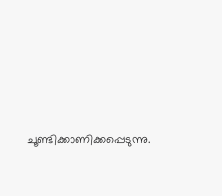ചൂണ്ടിക്കാണിക്കപ്പെടുന്നു.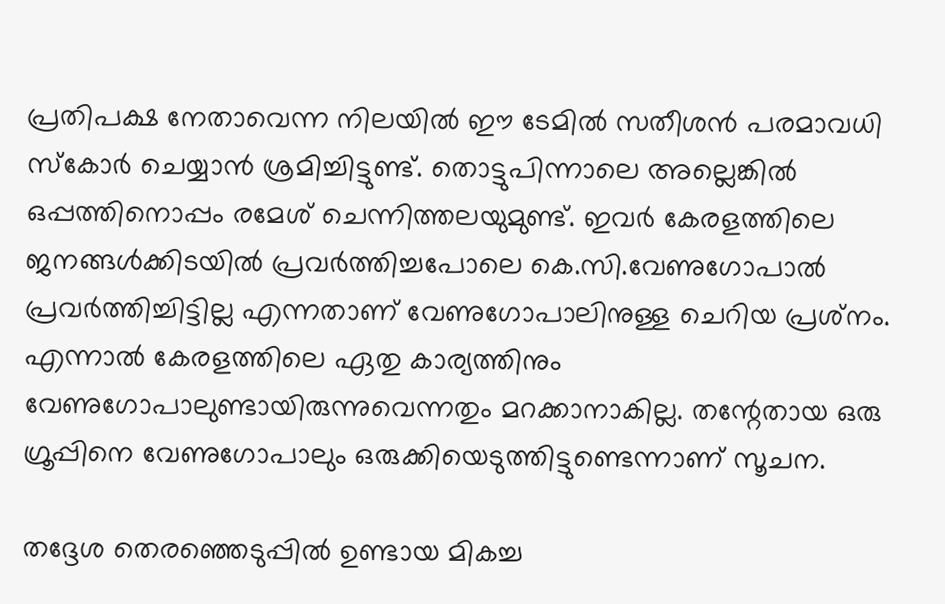പ്രതിപക്ഷ നേതാവെന്ന നിലയില്‍ ഈ ടേമില്‍ സതീശന്‍ പരമാവധി സ്‌കോര്‍ ചെയ്യാന്‍ ശ്രമിച്ചിട്ടുണ്ട്. തൊട്ടുപിന്നാലെ അല്ലെങ്കില്‍ ഒപ്പത്തിനൊപ്പം രമേശ് ചെന്നിത്തലയുമുണ്ട്. ഇവര്‍ കേരളത്തിലെ ജനങ്ങള്‍ക്കിടയില്‍ പ്രവര്‍ത്തിച്ചപോലെ കെ.സി.വേണുഗോപാല്‍ പ്രവര്‍ത്തിച്ചിട്ടില്ല എന്നതാണ് വേണുഗോപാലിനുള്ള ചെറിയ പ്രശ്‌നം. എന്നാല്‍ കേരളത്തിലെ ഏതു കാര്യത്തിനും വേണുഗോപാലുണ്ടായിരുന്നുവെന്നതും മറക്കാനാകില്ല. തന്റേതായ ഒരു ഗ്രൂപ്പിനെ വേണുഗോപാലും ഒരുക്കിയെടുത്തിട്ടുണ്ടെന്നാണ് സൂചന.

തദ്ദേശ തെരഞ്ഞെടുപ്പില്‍ ഉണ്ടായ മികച്ച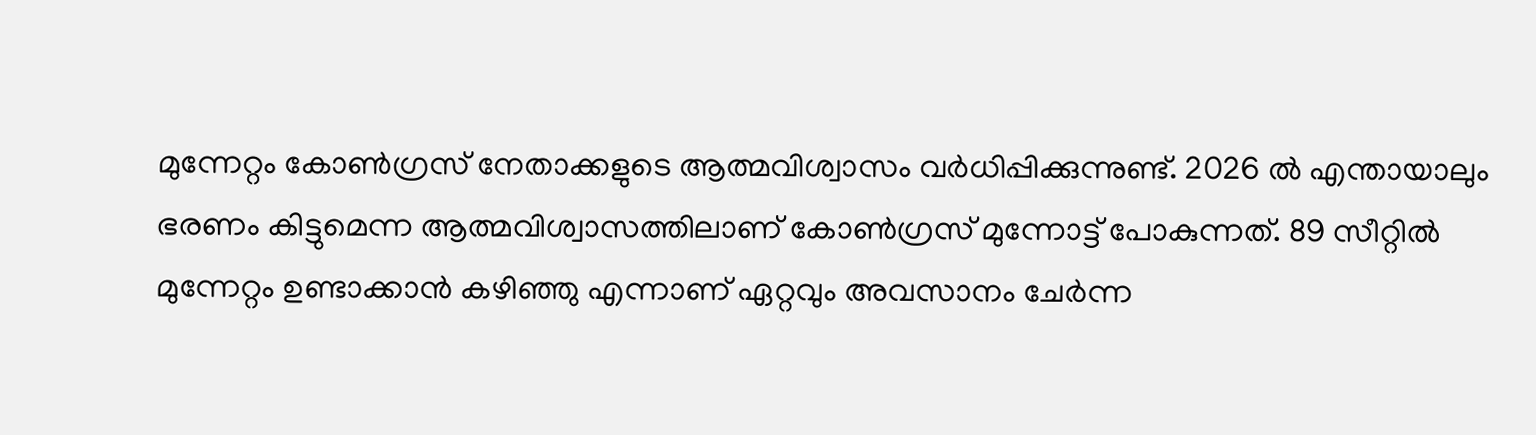മുന്നേറ്റം കോണ്‍ഗ്രസ് നേതാക്കളുടെ ആത്മവിശ്വാസം വര്‍ധിപ്പിക്കുന്നുണ്ട്. 2026 ല്‍ എന്തായാലും ഭരണം കിട്ടുമെന്ന ആത്മവിശ്വാസത്തിലാണ് കോണ്‍ഗ്രസ് മുന്നോട്ട് പോകുന്നത്. 89 സീറ്റില്‍ മുന്നേറ്റം ഉണ്ടാക്കാന്‍ കഴിഞ്ഞു എന്നാണ് ഏറ്റവും അവസാനം ചേര്‍ന്ന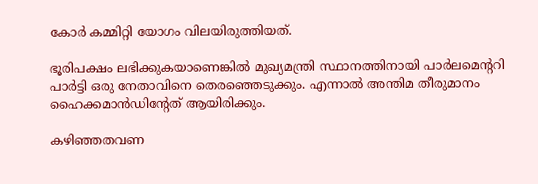കോര്‍ കമ്മിറ്റി യോഗം വിലയിരുത്തിയത്.

ഭൂരിപക്ഷം ലഭിക്കുകയാണെങ്കില്‍ മുഖ്യമന്ത്രി സ്ഥാനത്തിനായി പാര്‍ലമെന്ററി പാര്‍ട്ടി ഒരു നേതാവിനെ തെരഞ്ഞെടുക്കും. എന്നാല്‍ അന്തിമ തീരുമാനം ഹൈക്കമാന്‍ഡിന്റേത് ആയിരിക്കും.

കഴിഞ്ഞതവണ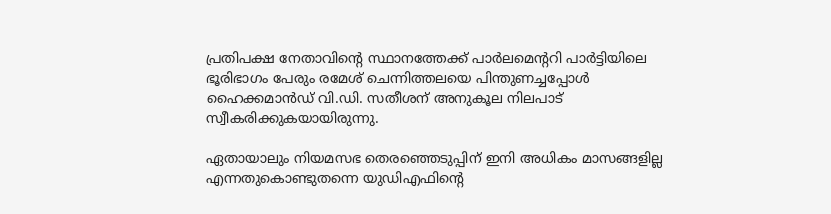പ്രതിപക്ഷ നേതാവിന്റെ സ്ഥാനത്തേക്ക് പാര്‍ലമെന്ററി പാര്‍ട്ടിയിലെ ഭൂരിഭാഗം പേരും രമേശ് ചെന്നിത്തലയെ പിന്തുണച്ചപ്പോള്‍ ഹൈക്കമാന്‍ഡ് വി.ഡി. സതീശന് അനുകൂല നിലപാട് സ്വീകരിക്കുകയായിരുന്നു.

ഏതായാലും നിയമസഭ തെരഞ്ഞെടുപ്പിന് ഇനി അധികം മാസങ്ങളില്ല എന്നതുകൊണ്ടുതന്നെ യുഡിഎഫിന്റെ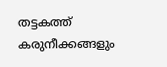തട്ടകത്ത് കരുനീക്കങ്ങളും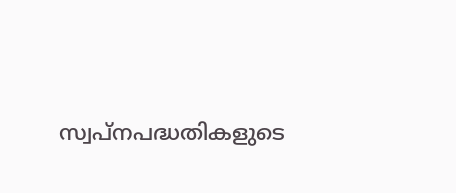സ്വപ്‌നപദ്ധതികളുടെ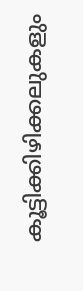കൂട്ടിക്കിഴിക്കലുകളും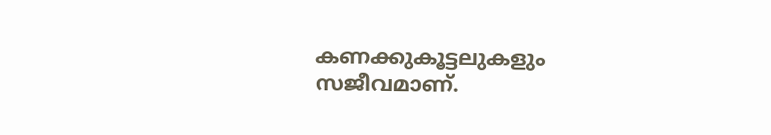കണക്കുകൂട്ടലുകളും സജീവമാണ്.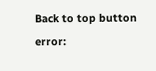Back to top button
error: